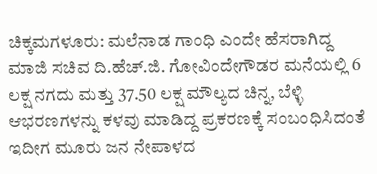ಚಿಕ್ಕಮಗಳೂರು: ಮಲೆನಾಡ ಗಾಂಧಿ ಎಂದೇ ಹೆಸರಾಗಿದ್ದ ಮಾಜಿ ಸಚಿವ ದಿ.ಹೆಚ್.ಜಿ. ಗೋವಿಂದೇಗೌಡರ ಮನೆಯಲ್ಲಿ 6 ಲಕ್ಷ ನಗದು ಮತ್ತು 37.50 ಲಕ್ಷ ಮೌಲ್ಯದ ಚಿನ್ನ, ಬೆಳ್ಳಿ ಆಭರಣಗಳನ್ನು ಕಳವು ಮಾಡಿದ್ದ ಪ್ರಕರಣಕ್ಕೆ ಸಂಬಂಧಿಸಿದಂತೆ ಇದೀಗ ಮೂರು ಜನ ನೇಪಾಳದ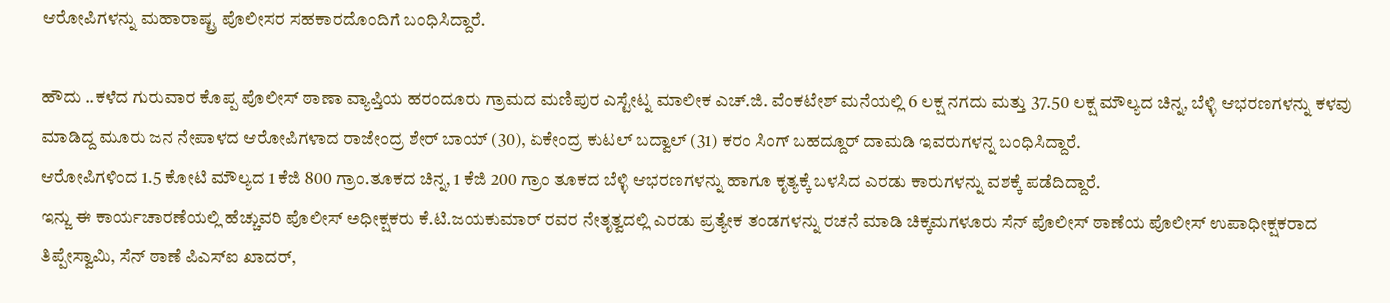ಆರೋಪಿಗಳನ್ನು ಮಹಾರಾಷ್ಟ್ರ ಪೊಲೀಸರ ಸಹಕಾರದೊಂದಿಗೆ ಬಂಧಿಸಿದ್ದಾರೆ.

ಹೌದು ..ಕಳೆದ ಗುರುವಾರ ಕೊಪ್ಪ ಪೊಲೀಸ್ ಠಾಣಾ ವ್ಯಾಪ್ತಿಯ ಹರಂದೂರು ಗ್ರಾಮದ ಮಣಿಪುರ ಎಸ್ಟೇಟ್ನ ಮಾಲೀಕ ಎಚ್.ಜಿ. ವೆಂಕಟೇಶ್ ಮನೆಯಲ್ಲಿ 6 ಲಕ್ಷ ನಗದು ಮತ್ತು 37.50 ಲಕ್ಷ ಮೌಲ್ಯದ ಚಿನ್ನ, ಬೆಳ್ಳಿ ಆಭರಣಗಳನ್ನು ಕಳವು ಮಾಡಿದ್ದ ಮೂರು ಜನ ನೇಪಾಳದ ಆರೋಪಿಗಳಾದ ರಾಜೇಂದ್ರ ಶೇರ್ ಬಾಯ್ (30), ಏಕೇಂದ್ರ ಕುಟಲ್ ಬದ್ವಾಲ್ (31) ಕರಂ ಸಿಂಗ್ ಬಹದ್ದೂರ್ ದಾಮಡಿ ಇವರುಗಳನ್ನ ಬಂಧಿಸಿದ್ದಾರೆ.
ಆರೋಪಿಗಳಿಂದ 1.5 ಕೋಟಿ ಮೌಲ್ಯದ 1 ಕೆಜಿ 800 ಗ್ರಾಂ.ತೂಕದ ಚಿನ್ನ, 1 ಕೆಜಿ 200 ಗ್ರಾಂ ತೂಕದ ಬೆಳ್ಳಿ ಆಭರಣಗಳನ್ನು ಹಾಗೂ ಕೃತ್ಯಕ್ಕೆ ಬಳಸಿದ ಎರಡು ಕಾರುಗಳನ್ನು ವಶಕ್ಕೆ ಪಡೆದಿದ್ದಾರೆ.
ಇನ್ಜು ಈ ಕಾರ್ಯಚಾರಣೆಯಲ್ಲಿ ಹೆಚ್ಚುವರಿ ಪೊಲೀಸ್ ಅಧೀಕ್ಷಕರು ಕೆ.ಟಿ.ಜಯಕುಮಾರ್ ರವರ ನೇತೃತ್ವದಲ್ಲಿ ಎರಡು ಪ್ರತ್ಯೇಕ ತಂಡಗಳನ್ನು ರಚನೆ ಮಾಡಿ ಚಿಕ್ಕಮಗಳೂರು ಸೆನ್ ಪೊಲೀಸ್ ಠಾಣೆಯ ಪೊಲೀಸ್ ಉಪಾಧೀಕ್ಷಕರಾದ ತಿಪ್ಪೇಸ್ವಾಮಿ, ಸೆನ್ ಠಾಣೆ ಪಿಎಸ್ಐ ಖಾದರ್,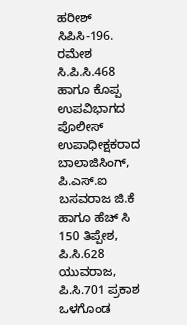ಹರೀಶ್ ಸಿಪಿಸಿ-196. ರಮೇಶ ಸಿ.ಪಿ.ಸಿ.468 ಹಾಗೂ ಕೊಪ್ಪ ಉಪವಿಭಾಗದ ಪೊಲೀಸ್ ಉಪಾಧೀಕ್ಷಕರಾದ ಬಾಲಾಜಿಸಿಂಗ್, ಪಿ.ಎಸ್.ಐ ಬಸವರಾಜ ಜಿ.ಕೆ ಹಾಗೂ ಹೆಚ್ ಸಿ 150 ತಿಪ್ಪೇಶ, ಪಿ.ಸಿ.628 ಯುವರಾಜ, ಪಿ.ಸಿ.701 ಪ್ರಕಾಶ ಒಳಗೊಂಡ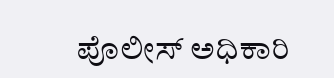ಪೊಲೀಸ್ ಅಧಿಕಾರಿ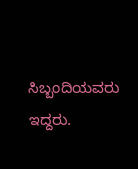ಸಿಬ್ಬಂದಿಯವರು ಇದ್ದರು.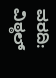ವರದಿ: ವಿಠ್ಠಲ್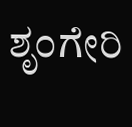ಶೃಂಗೇರಿ